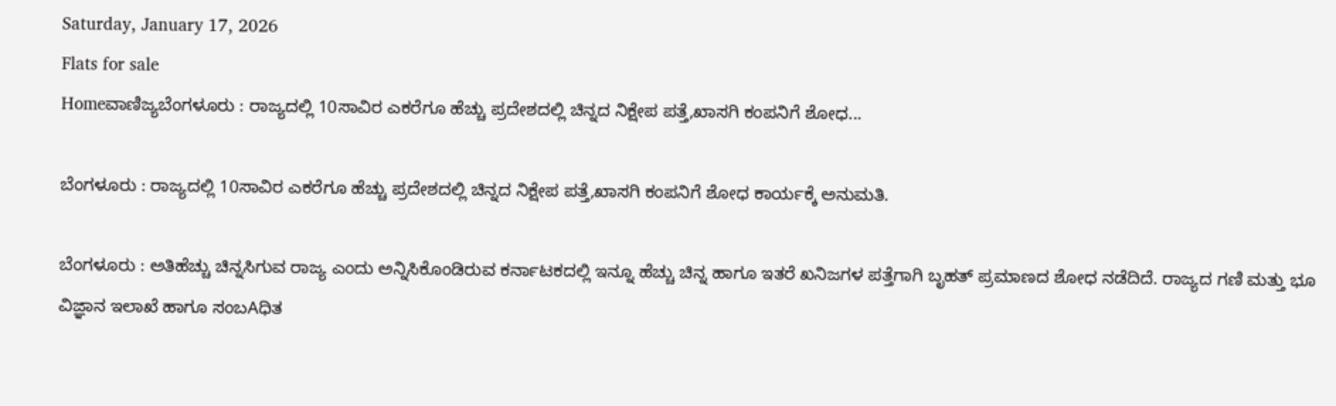Saturday, January 17, 2026
Flats for sale
Homeವಾಣಿಜ್ಯಬೆಂಗಳೂರು : ರಾಜ್ಯದಲ್ಲಿ 10ಸಾವಿರ ಎಕರೆಗೂ ಹೆಚ್ಚು ಪ್ರದೇಶದಲ್ಲಿ ಚಿನ್ನದ ನಿಕ್ಷೇಪ ಪತ್ತೆ,ಖಾಸಗಿ ಕಂಪನಿಗೆ ಶೋಧ...

ಬೆಂಗಳೂರು : ರಾಜ್ಯದಲ್ಲಿ 10ಸಾವಿರ ಎಕರೆಗೂ ಹೆಚ್ಚು ಪ್ರದೇಶದಲ್ಲಿ ಚಿನ್ನದ ನಿಕ್ಷೇಪ ಪತ್ತೆ,ಖಾಸಗಿ ಕಂಪನಿಗೆ ಶೋಧ ಕಾರ್ಯಕ್ಕೆ ಅನುಮತಿ.

ಬೆಂಗಳೂರು : ಅತಿಹೆಚ್ಚು ಚಿನ್ನಸಿಗುವ ರಾಜ್ಯ ಎಂದು ಅನ್ನಿಸಿಕೊಂಡಿರುವ ಕರ್ನಾಟಕದಲ್ಲಿ ಇನ್ನೂ ಹೆಚ್ಚು ಚಿನ್ನ ಹಾಗೂ ಇತರೆ ಖನಿಜಗಳ ಪತ್ತೆಗಾಗಿ ಬೃಹತ್ ಪ್ರಮಾಣದ ಶೋಧ ನಡೆದಿದೆ. ರಾಜ್ಯದ ಗಣಿ ಮತ್ತು ಭೂ ವಿಜ್ಞಾನ ಇಲಾಖೆ ಹಾಗೂ ಸಂಬAಧಿತ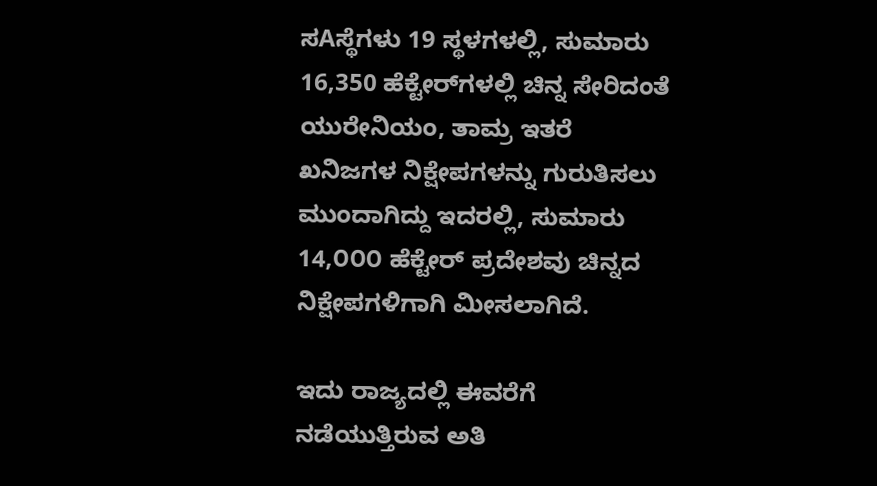ಸAಸ್ಥೆಗಳು 19 ಸ್ಥಳಗಳಲ್ಲಿ, ಸುಮಾರು 16,350 ಹೆಕ್ಟೇರ್‌ಗಳಲ್ಲಿ ಚಿನ್ನ ಸೇರಿದಂತೆ ಯುರೇನಿಯಂ, ತಾಮ್ರ ಇತರೆ ಖನಿಜಗಳ ನಿಕ್ಷೇಪಗಳನ್ನು ಗುರುತಿಸಲು ಮುಂದಾಗಿದ್ದು ಇದರಲ್ಲಿ, ಸುಮಾರು 14,೦೦೦ ಹೆಕ್ಟೇರ್ ಪ್ರದೇಶವು ಚಿನ್ನದ ನಿಕ್ಷೇಪಗಳಿಗಾಗಿ ಮೀಸಲಾಗಿದೆ.

ಇದು ರಾಜ್ಯದಲ್ಲಿ ಈವರೆಗೆ ನಡೆಯುತ್ತಿರುವ ಅತಿ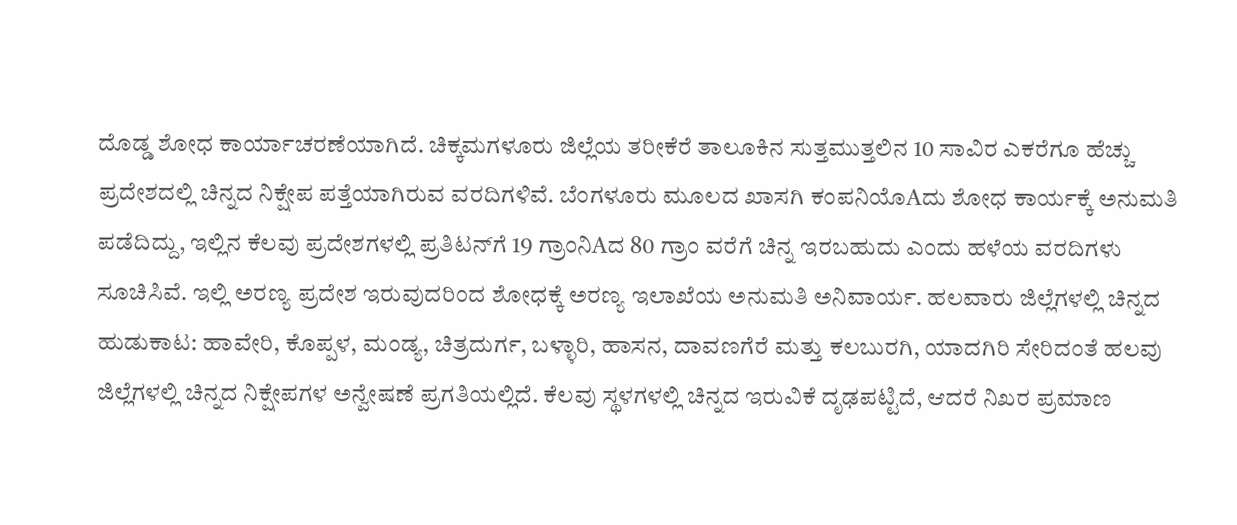ದೊಡ್ಡ ಶೋಧ ಕಾರ್ಯಾಚರಣೆಯಾಗಿದೆ. ಚಿಕ್ಕಮಗಳೂರು ಜಿಲ್ಲೆಯ ತರೀಕೆರೆ ತಾಲೂಕಿನ ಸುತ್ತಮುತ್ತಲಿನ 10 ಸಾವಿರ ಎಕರೆಗೂ ಹೆಚ್ಚು ಪ್ರದೇಶದಲ್ಲಿ ಚಿನ್ನದ ನಿಕ್ಷೇಪ ಪತ್ತೆಯಾಗಿರುವ ವರದಿಗಳಿವೆ. ಬೆಂಗಳೂರು ಮೂಲದ ಖಾಸಗಿ ಕಂಪನಿಯೊAದು ಶೋಧ ಕಾರ್ಯಕ್ಕೆ ಅನುಮತಿ ಪಡೆದಿದ್ದು, ಇಲ್ಲಿನ ಕೆಲವು ಪ್ರದೇಶಗಳಲ್ಲಿ ಪ್ರತಿಟನ್‌ಗೆ 19 ಗ್ರಾಂನಿAದ 80 ಗ್ರಾಂ ವರೆಗೆ ಚಿನ್ನ ಇರಬಹುದು ಎಂದು ಹಳೆಯ ವರದಿಗಳು ಸೂಚಿಸಿವೆ. ಇಲ್ಲಿ ಅರಣ್ಯ ಪ್ರದೇಶ ಇರುವುದರಿಂದ ಶೋಧಕ್ಕೆ ಅರಣ್ಯ ಇಲಾಖೆಯ ಅನುಮತಿ ಅನಿವಾರ್ಯ. ಹಲವಾರು ಜಿಲ್ಲೆಗಳಲ್ಲಿ ಚಿನ್ನದ ಹುಡುಕಾಟ: ಹಾವೇರಿ, ಕೊಪ್ಪಳ, ಮಂಡ್ಯ, ಚಿತ್ರದುರ್ಗ, ಬಳ್ಳಾರಿ, ಹಾಸನ, ದಾವಣಗೆರೆ ಮತ್ತು ಕಲಬುರಗಿ, ಯಾದಗಿರಿ ಸೇರಿದಂತೆ ಹಲವು ಜಿಲ್ಲೆಗಳಲ್ಲಿ ಚಿನ್ನದ ನಿಕ್ಷೇಪಗಳ ಅನ್ವೇಷಣೆ ಪ್ರಗತಿಯಲ್ಲಿದೆ. ಕೆಲವು ಸ್ಥಳಗಳಲ್ಲಿ ಚಿನ್ನದ ಇರುವಿಕೆ ದೃಢಪಟ್ಟಿದೆ, ಆದರೆ ನಿಖರ ಪ್ರಮಾಣ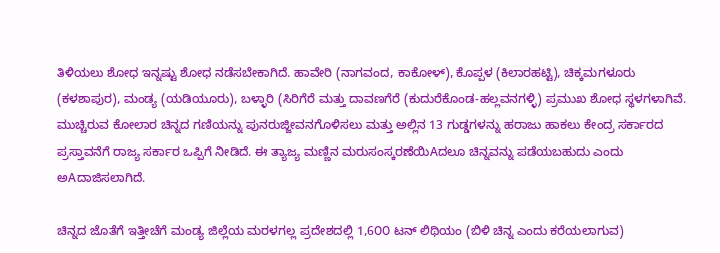ತಿಳಿಯಲು ಶೋಧ ಇನ್ನಷ್ಟು ಶೋಧ ನಡೆಸಬೇಕಾಗಿದೆ. ಹಾವೇರಿ (ನಾಗವಂದ, ಕಾಕೋಳ್), ಕೊಪ್ಪಳ (ಕಿಲಾರಹಟ್ಟಿ), ಚಿಕ್ಕಮಗಳೂರು (ಕಳಶಾಪುರ), ಮಂಡ್ಯ (ಯಡಿಯೂರು), ಬಳ್ಳಾರಿ (ಸಿರಿಗೆರೆ ಮತ್ತು ದಾವಣಗೆರೆ (ಕುದುರೆಕೊಂಡ-ಹಲ್ಲವನಗಳ್ಳಿ) ಪ್ರಮುಖ ಶೋಧ ಸ್ಥಳಗಳಾಗಿವೆ. ಮುಚ್ಚಿರುವ ಕೋಲಾರ ಚಿನ್ನದ ಗಣಿಯನ್ನು ಪುನರುಜ್ಜೀವನಗೊಳಿಸಲು ಮತ್ತು ಅಲ್ಲಿನ 13 ಗುಡ್ಡಗಳನ್ನು ಹರಾಜು ಹಾಕಲು ಕೇಂದ್ರ ಸರ್ಕಾರದ ಪ್ರಸ್ತಾವನೆಗೆ ರಾಜ್ಯ ಸರ್ಕಾರ ಒಪ್ಪಿಗೆ ನೀಡಿದೆ. ಈ ತ್ಯಾಜ್ಯ ಮಣ್ಣಿನ ಮರುಸಂಸ್ಕರಣೆಯಿAದಲೂ ಚಿನ್ನವನ್ನು ಪಡೆಯಬಹುದು ಎಂದು ಅAದಾಜಿಸಲಾಗಿದೆ.

ಚಿನ್ನದ ಜೊತೆಗೆ ಇತ್ತೀಚೆಗೆ ಮಂಡ್ಯ ಜಿಲ್ಲೆಯ ಮರಳಗಲ್ಲ ಪ್ರದೇಶದಲ್ಲಿ 1,6೦೦ ಟನ್ ಲಿಥಿಯಂ (ಬಿಳಿ ಚಿನ್ನ ಎಂದು ಕರೆಯಲಾಗುವ)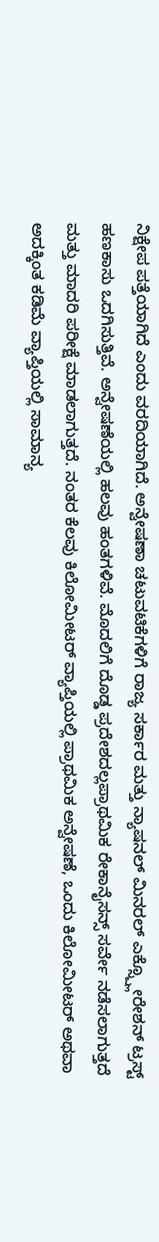ನಿಕ್ಷೇಪ ಪತ್ತೆಯಾಗಿದೆ ಎಂದು ವರದಿಯಾಗಿದೆ. ಅನ್ವೇಷಣಾ ಚಟುವಟಿಕೆಗಳಿಗೆ ರಾಜ್ಯ ಸರ್ಕಾರ ಮತ್ತು ನ್ಯಾಷನಲ್ ಮಿನರಲ್ ಎಕ್ಸ್ಪ್ಲೋರೇಶನ್ ಟ್ರಸ್ಟ್ ಹಣಕಾಸು ಒದಗಿಸುತ್ತಿವೆ. ಅನ್ವೇಷಣೆಯಲ್ಲಿ ಹಲವು ಹಂತಗಳಿವೆ. ಮೊದಲಿಗೆ ದೊಡ್ಡ ಪ್ರದೇಶದಲ್ಲಪ್ರಾಥಮಿಕ ರೇಕಾನೈಸನ್ಸ್ ಸರ್ವೇ ನಡೆಸಲಾಗುತ್ತದೆ ಮತ್ತು ಮಾದರಿ ಪರೀಕ್ಷೆ ಮಾಡಲಾಗುತ್ತದೆ. ನಂತರ ಕೆಲವು ಕಿಲೋಮೀಟರ್ ವ್ಯಾಪ್ತಿಯಲ್ಲಿ ಪ್ರಾಥಮಿಕ ಅನ್ವೇಷಣೆ, ಒಂದು ಕಿಲೋಮೀಟರ್ ಅಥವಾ ಅದಕ್ಕಿಂತ ಕಡಿಮೆ ವ್ಯಾಪ್ತಿಯಲ್ಲಿ ಸಾಮಾನ್ಯ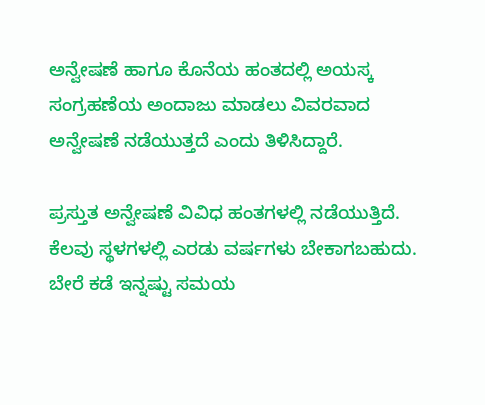ಅನ್ವೇಷಣೆ ಹಾಗೂ ಕೊನೆಯ ಹಂತದಲ್ಲಿ ಅಯಸ್ಕ ಸಂಗ್ರಹಣೆಯ ಅಂದಾಜು ಮಾಡಲು ವಿವರವಾದ ಅನ್ವೇಷಣೆ ನಡೆಯುತ್ತದೆ ಎಂದು ತಿಳಿಸಿದ್ದಾರೆ.

ಪ್ರಸ್ತುತ ಅನ್ವೇಷಣೆ ವಿವಿಧ ಹಂತಗಳಲ್ಲಿ ನಡೆಯುತ್ತಿದೆ. ಕೆಲವು ಸ್ಥಳಗಳಲ್ಲಿ ಎರಡು ವರ್ಷಗಳು ಬೇಕಾಗಬಹುದು. ಬೇರೆ ಕಡೆ ಇನ್ನಷ್ಟು ಸಮಯ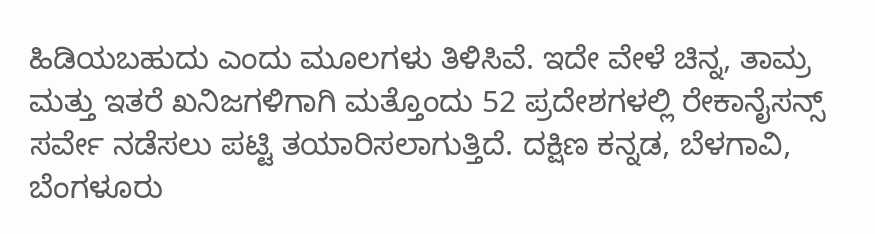ಹಿಡಿಯಬಹುದು ಎಂದು ಮೂಲಗಳು ತಿಳಿಸಿವೆ. ಇದೇ ವೇಳೆ ಚಿನ್ನ, ತಾಮ್ರ ಮತ್ತು ಇತರೆ ಖನಿಜಗಳಿಗಾಗಿ ಮತ್ತೊಂದು 52 ಪ್ರದೇಶಗಳಲ್ಲಿ ರೇಕಾನೈಸನ್ಸ್ ಸರ್ವೇ ನಡೆಸಲು ಪಟ್ಟಿ ತಯಾರಿಸಲಾಗುತ್ತಿದೆ. ದಕ್ಷಿಣ ಕನ್ನಡ, ಬೆಳಗಾವಿ, ಬೆಂಗಳೂರು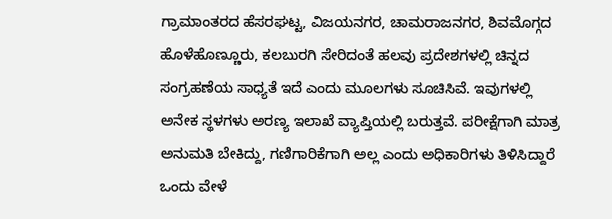ಗ್ರಾಮಾಂತರದ ಹೆಸರಘಟ್ಟ, ವಿಜಯನಗರ, ಚಾಮರಾಜನಗರ, ಶಿವಮೊಗ್ಗದ ಹೊಳೆಹೊಣ್ಣೂರು, ಕಲಬುರಗಿ ಸೇರಿದಂತೆ ಹಲವು ಪ್ರದೇಶಗಳಲ್ಲಿ ಚಿನ್ನದ ಸಂಗ್ರಹಣೆಯ ಸಾಧ್ಯತೆ ಇದೆ ಎಂದು ಮೂಲಗಳು ಸೂಚಿಸಿವೆ. ಇವುಗಳಲ್ಲಿ ಅನೇಕ ಸ್ಥಳಗಳು ಅರಣ್ಯ ಇಲಾಖೆ ವ್ಯಾಪ್ತಿಯಲ್ಲಿ ಬರುತ್ತವೆ. ಪರೀಕ್ಷೆಗಾಗಿ ಮಾತ್ರ ಅನುಮತಿ ಬೇಕಿದ್ದು, ಗಣಿಗಾರಿಕೆಗಾಗಿ ಅಲ್ಲ ಎಂದು ಅಧಿಕಾರಿಗಳು ತಿಳಿಸಿದ್ದಾರೆ ಒಂದು ವೇಳೆ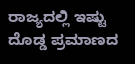ರಾಜ್ಯದಲ್ಲಿ ಇಷ್ಟು ದೊಡ್ಡ ಪ್ರಮಾಣದ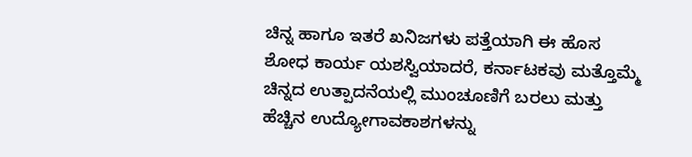ಚಿನ್ನ ಹಾಗೂ ಇತರೆ ಖನಿಜಗಳು ಪತ್ತೆಯಾಗಿ ಈ ಹೊಸ ಶೋಧ ಕಾರ್ಯ ಯಶಸ್ವಿಯಾದರೆ, ಕರ್ನಾಟಕವು ಮತ್ತೊಮ್ಮೆ ಚಿನ್ನದ ಉತ್ಪಾದನೆಯಲ್ಲಿ ಮುಂಚೂಣಿಗೆ ಬರಲು ಮತ್ತು ಹೆಚ್ಚಿನ ಉದ್ಯೋಗಾವಕಾಶಗಳನ್ನು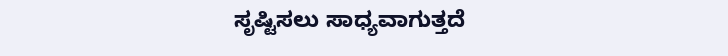ಸೃಷ್ಟಿಸಲು ಸಾಧ್ಯವಾಗುತ್ತದೆ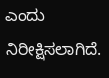ಎಂದು ನಿರೀಕ್ಷಿಸಲಾಗಿದೆ.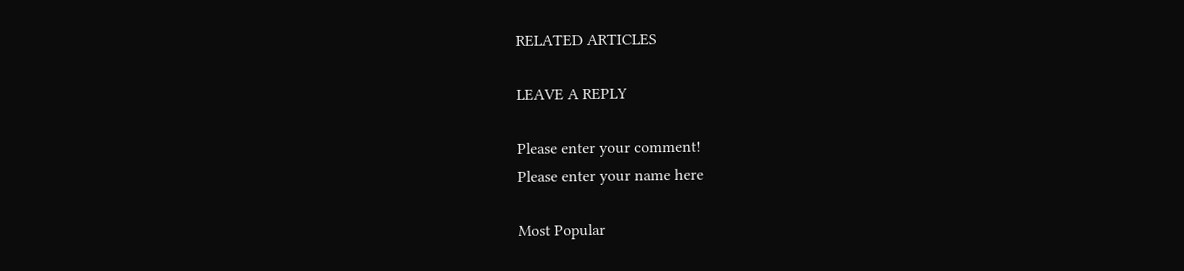RELATED ARTICLES

LEAVE A REPLY

Please enter your comment!
Please enter your name here

Most Popular